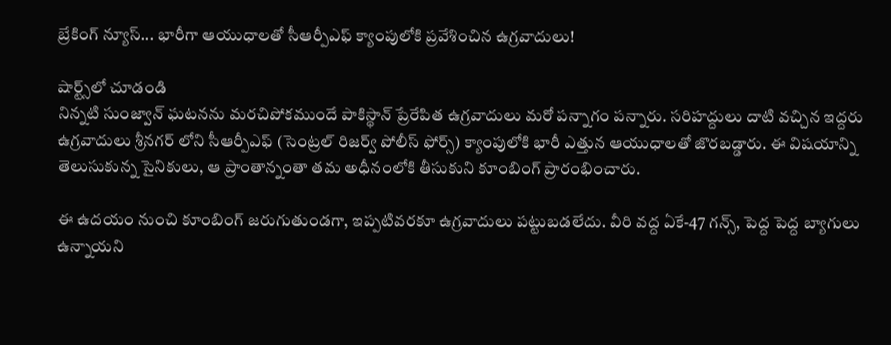బ్రేకింగ్ న్యూస్... భారీగా ఆయుధాలతో సీఆర్పీఎఫ్ క్యాంపులోకి ప్రవేశించిన ఉగ్రవాదులు!

షార్ట్స్‌లో చూడండి
నిన్నటి సుంజ్వాన్ ఘటనను మరచిపోకముందే పాకిస్థాన్ ప్రేరేపిత ఉగ్రవాదులు మరో పన్నాగం పన్నారు. సరిహద్దులు దాటి వచ్చిన ఇద్దరు ఉగ్రవాదులు శ్రీనగర్ లోని సీఆర్పీఎఫ్ (సెంట్రల్ రిజర్వ్ పోలీస్ ఫోర్స్) క్యాంపులోకి భారీ ఎత్తున ఆయుధాలతో జొరబడ్డారు. ఈ విషయాన్ని తెలుసుకున్న సైనికులు, ఆ ప్రాంతాన్నంతా తమ అధీనంలోకి తీసుకుని కూంబింగ్ ప్రారంభించారు.

ఈ ఉదయం నుంచి కూంబింగ్ జరుగుతుండగా, ఇప్పటివరకూ ఉగ్రవాదులు పట్టుబడలేదు. వీరి వద్ద ఏకే-47 గన్స్, పెద్ద పెద్ద బ్యాగులు ఉన్నాయని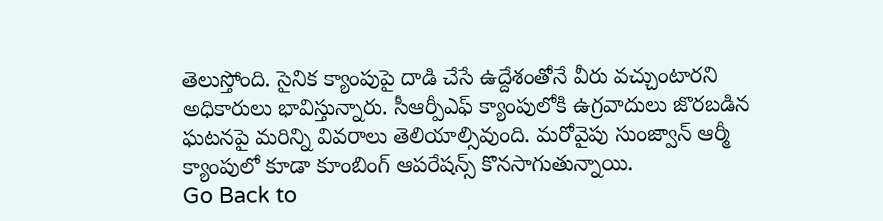తెలుస్తోంది. సైనిక క్యాంపుపై దాడి చేసే ఉద్దేశంతోనే వీరు వచ్చుంటారని అధికారులు భావిస్తున్నారు. సీఆర్పీఎఫ్ క్యాంపులోకి ఉగ్రవాదులు జొరబడిన ఘటనపై మరిన్ని వివరాలు తెలియాల్సివుంది. మరోవైపు సుంజ్వాన్ ఆర్మీ క్యాంపులో కూడా కూంబింగ్ ఆపరేషన్స్ కొనసాగుతున్నాయి.
Go Back to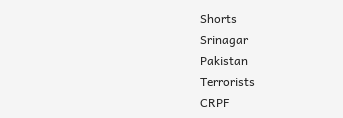Shorts
Srinagar
Pakistan
Terrorists
CRPF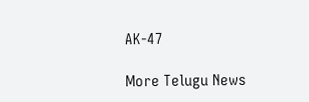AK-47

More Telugu News